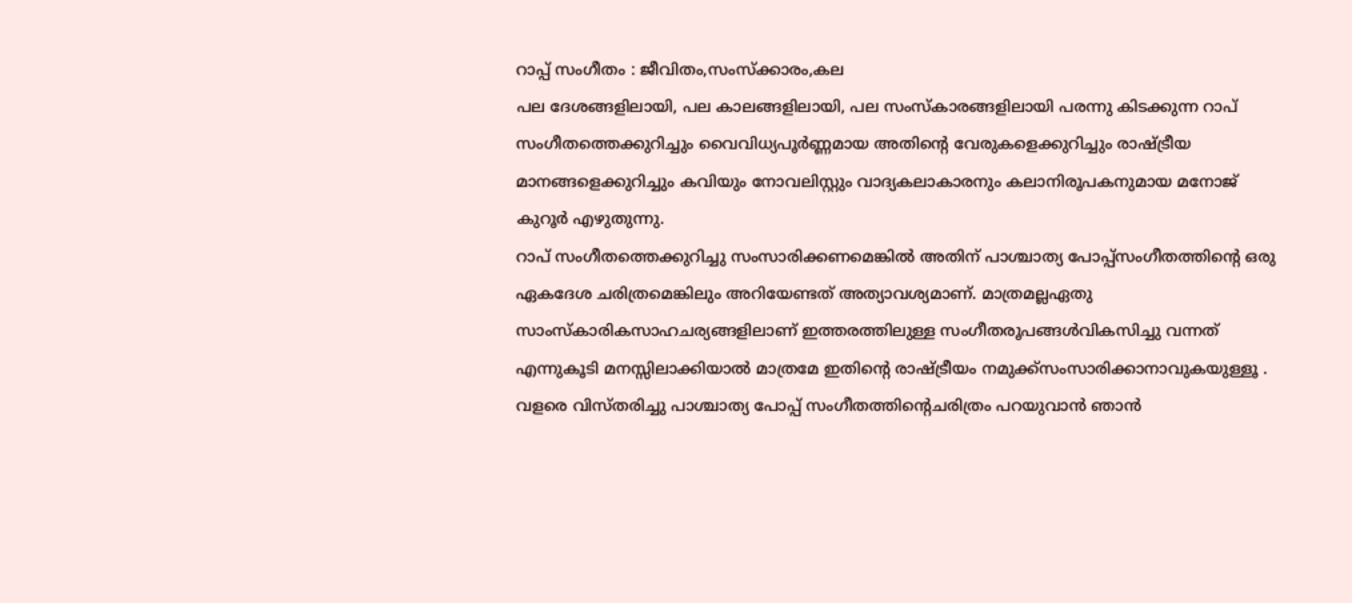റാപ്പ് സംഗീതം : ജീവിതം,സംസ്ക്കാരം,കല
പല ദേശങ്ങളിലായി, പല കാലങ്ങളിലായി, പല സംസ്കാരങ്ങളിലായി പരന്നു കിടക്കുന്ന റാപ് സംഗീതത്തെക്കുറിച്ചും വൈവിധ്യപൂർണ്ണമായ അതിന്റെ വേരുകളെക്കുറിച്ചും രാഷ്ട്രീയ മാനങ്ങളെക്കുറിച്ചും കവിയും നോവലിസ്റ്റും വാദ്യകലാകാരനും കലാനിരൂപകനുമായ മനോജ് കുറൂർ എഴുതുന്നു.
റാപ് സംഗീതത്തെക്കുറിച്ചു സംസാരിക്കണമെങ്കിൽ അതിന് പാശ്ചാത്യ പോപ്പ്സംഗീതത്തിന്റെ ഒരു ഏകദേശ ചരിത്രമെങ്കിലും അറിയേണ്ടത് അത്യാവശ്യമാണ്. മാത്രമല്ലഏതു സാംസ്കാരികസാഹചര്യങ്ങളിലാണ് ഇത്തരത്തിലുള്ള സംഗീതരൂപങ്ങൾവികസിച്ചു വന്നത് എന്നുകൂടി മനസ്സിലാക്കിയാൽ മാത്രമേ ഇതിന്റെ രാഷ്ട്രീയം നമുക്ക്സംസാരിക്കാനാവുകയുള്ളൂ . വളരെ വിസ്തരിച്ചു പാശ്ചാത്യ പോപ്പ് സംഗീതത്തിന്റെചരിത്രം പറയുവാൻ ഞാൻ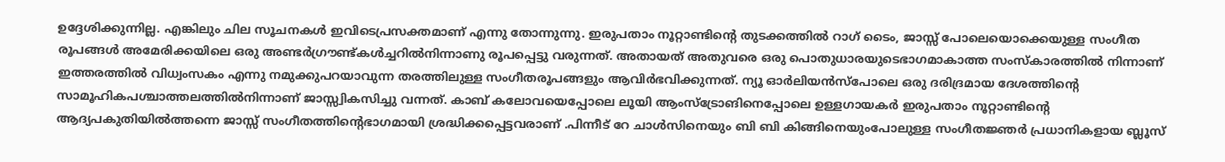ഉദ്ദേശിക്കുന്നില്ല. എങ്കിലും ചില സൂചനകൾ ഇവിടെപ്രസക്തമാണ് എന്നു തോന്നുന്നു. ഇരുപതാം നൂറ്റാണ്ടിന്റെ തുടക്കത്തിൽ റാഗ് ടൈം, ജാസ്സ് പോലെയൊക്കെയുള്ള സംഗീത രൂപങ്ങൾ അമേരിക്കയിലെ ഒരു അണ്ടർഗ്രൗണ്ട്കൾച്ചറിൽനിന്നാണു രൂപപ്പെട്ടു വരുന്നത്. അതായത് അതുവരെ ഒരു പൊതുധാരയുടെഭാഗമാകാത്ത സംസ്കാരത്തിൽ നിന്നാണ് ഇത്തരത്തിൽ വിധ്വംസകം എന്നു നമുക്കുപറയാവുന്ന തരത്തിലുള്ള സംഗീതരൂപങ്ങളും ആവിർഭവിക്കുന്നത്. ന്യൂ ഓർലിയൻസ്പോലെ ഒരു ദരിദ്രമായ ദേശത്തിന്റെ സാമൂഹികപശ്ചാത്തലത്തിൽനിന്നാണ് ജാസ്സ്വികസിച്ചു വന്നത്. കാബ് കലോവയെപ്പോലെ ലൂയി ആംസ്ട്രോങിനെപ്പോലെ ഉള്ളഗായകർ ഇരുപതാം നൂറ്റാണ്ടിന്റെ ആദ്യപകുതിയിൽത്തന്നെ ജാസ്സ് സംഗീതത്തിന്റെഭാഗമായി ശ്രദ്ധിക്കപ്പെട്ടവരാണ് .പിന്നീട് റേ ചാൾസിനെയും ബി ബി കിങ്ങിനെയുംപോലുള്ള സംഗീതജ്ഞർ പ്രധാനികളായ ബ്ലൂസ്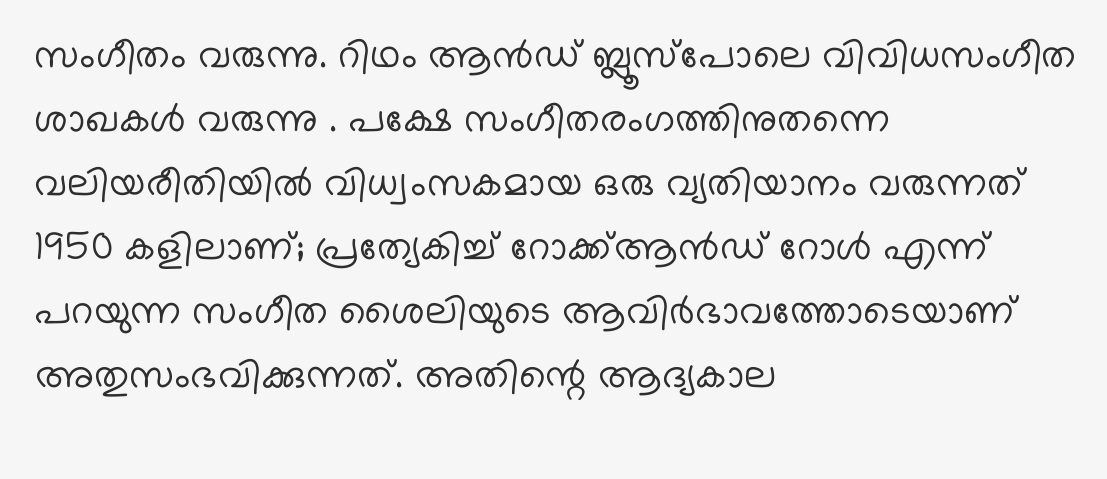സംഗീതം വരുന്നു. റിഥം ആൻഡ് ബ്ലൂസ്പോലെ വിവിധസംഗീത ശാഖകൾ വരുന്നു . പക്ഷേ സംഗീതരംഗത്തിനുതന്നെ വലിയരീതിയിൽ വിധ്വംസകമായ ഒരു വ്യതിയാനം വരുന്നത് 1950 കളിലാണ്; പ്രത്യേകിച്ച് റോക്ക്ആൻഡ് റോൾ എന്ന് പറയുന്ന സംഗീത ശൈലിയുടെ ആവിർഭാവത്തോടെയാണ് അതുസംഭവിക്കുന്നത്. അതിന്റെ ആദ്യകാല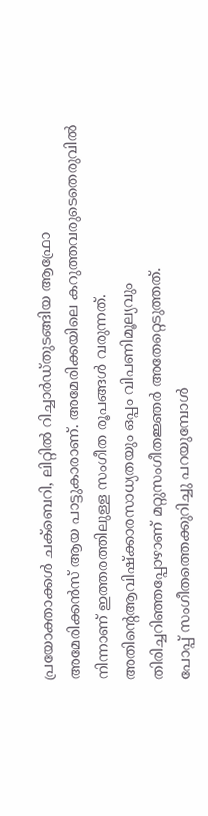പ്രയോക്താക്കൾ ചക്ബെറി, ലിറ്റിൽ റിച്ചാർഡ്തുടങ്ങിയ ആഫ്രോ അമേരിക്കൻസ് ആയ പാട്ടുകാരാണ്. അമേരിക്കയിലെ കറുത്തവരുടെതെരുവിൽ നിന്നാണ് ഇത്തരത്തിലുള്ള സംഗീത രൂപങ്ങൾ വരുന്നത്. അതിന്റെആവിഷ്ക്കാരസാധ്യതയും ഒപ്പം വിപണിമൂല്യവും തിരിച്ചറിഞ്ഞപ്പോഴാണ് മറ്റുസംഗീതജ്ഞർ അതേറ്റെടുത്തത്.
പോപ്പ് സംഗീതത്തെക്കുറിച്ചു പറയുമ്പോൾ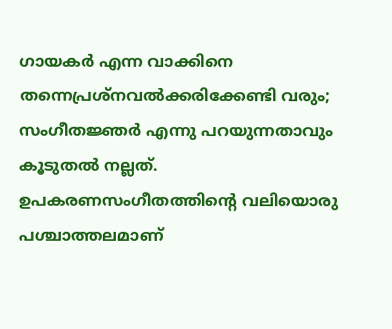ഗായകർ എന്ന വാക്കിനെ തന്നെപ്രശ്നവൽക്കരിക്കേണ്ടി വരും; സംഗീതജ്ഞർ എന്നു പറയുന്നതാവും കൂടുതൽ നല്ലത്. ഉപകരണസംഗീതത്തിന്റെ വലിയൊരു പശ്ചാത്തലമാണ്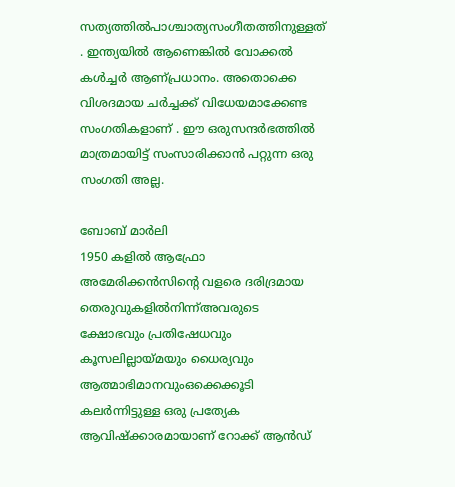സത്യത്തിൽപാശ്ചാത്യസംഗീതത്തിനുള്ളത് . ഇന്ത്യയിൽ ആണെങ്കിൽ വോക്കൽ കൾച്ചർ ആണ്പ്രധാനം. അതൊക്കെ വിശദമായ ചർച്ചക്ക് വിധേയമാക്കേണ്ട സംഗതികളാണ് . ഈ ഒരുസന്ദർഭത്തിൽ മാത്രമായിട്ട് സംസാരിക്കാൻ പറ്റുന്ന ഒരു സംഗതി അല്ല.

ബോബ് മാർലി
1950 കളിൽ ആഫ്രോ അമേരിക്കൻസിന്റെ വളരെ ദരിദ്രമായ തെരുവുകളിൽനിന്ന്അവരുടെ ക്ഷോഭവും പ്രതിഷേധവും കൂസലില്ലായ്മയും ധൈര്യവും ആത്മാഭിമാനവുംഒക്കെക്കൂടി കലർന്നിട്ടുള്ള ഒരു പ്രത്യേക ആവിഷ്ക്കാരമായാണ് റോക്ക് ആൻഡ്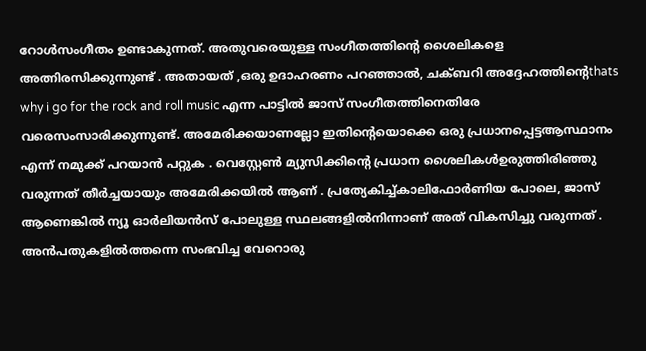റോൾസംഗീതം ഉണ്ടാകുന്നത്. അതുവരെയുള്ള സംഗീതത്തിന്റെ ശൈലികളെ അത്നിരസിക്കുന്നുണ്ട് . അതായത് ,ഒരു ഉദാഹരണം പറഞ്ഞാൽ, ചക്ബറി അദ്ദേഹത്തിന്റെthats why i go for the rock and roll music എന്ന പാട്ടിൽ ജാസ് സംഗീതത്തിനെതിരേ വരെസംസാരിക്കുന്നുണ്ട്. അമേരിക്കയാണല്ലോ ഇതിന്റെയൊക്കെ ഒരു പ്രധാനപ്പെട്ടആസ്ഥാനം എന്ന് നമുക്ക് പറയാൻ പറ്റുക . വെസ്റ്റേൺ മ്യുസിക്കിന്റെ പ്രധാന ശൈലികൾഉരുത്തിരിഞ്ഞു വരുന്നത് തീർച്ചയായും അമേരിക്കയിൽ ആണ് . പ്രത്യേകിച്ച്കാലിഫോർണിയ പോലെ, ജാസ് ആണെങ്കിൽ ന്യൂ ഓർലിയൻസ് പോലുള്ള സ്ഥലങ്ങളിൽനിന്നാണ് അത് വികസിച്ചു വരുന്നത് .
അൻപതുകളിൽത്തന്നെ സംഭവിച്ച വേറൊരു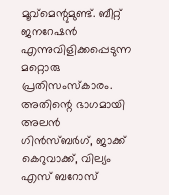മൂവ്മെന്റുമുണ്ട്. ബീറ്റ് ജനറേഷൻ എന്നുവിളിക്കപ്പെടുന്ന മറ്റൊരു പ്രതിസംസ്കാരം. അതിന്റെ ഭാഗമായി അലൻ ഗിൻസ്ബർഗ്, ജാക്ക് കെറുവാക്ക്, വില്യം എസ് ബറോസ്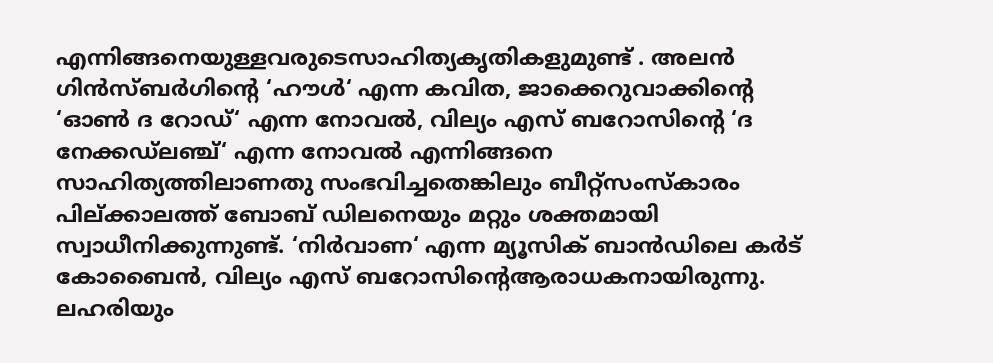എന്നിങ്ങനെയുള്ളവരുടെസാഹിത്യകൃതികളുമുണ്ട് . അലൻ ഗിൻസ്ബർഗിന്റെ ‘ഹൗൾ‘ എന്ന കവിത, ജാക്കെറുവാക്കിന്റെ ‘ഓൺ ദ റോഡ്‘ എന്ന നോവൽ, വില്യം എസ് ബറോസിന്റെ ‘ദ നേക്കഡ്ലഞ്ച്‘ എന്ന നോവൽ എന്നിങ്ങനെ സാഹിത്യത്തിലാണതു സംഭവിച്ചതെങ്കിലും ബീറ്റ്സംസ്കാരം പില്ക്കാലത്ത് ബോബ് ഡിലനെയും മറ്റും ശക്തമായി സ്വാധീനിക്കുന്നുണ്ട്. ‘നിർവാണ‘ എന്ന മ്യൂസിക് ബാൻഡിലെ കർട് കോബൈൻ, വില്യം എസ് ബറോസിന്റെആരാധകനായിരുന്നു. ലഹരിയും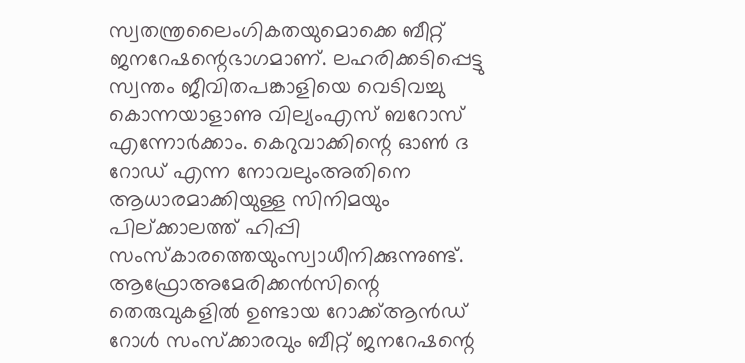സ്വതന്ത്രലൈംഗികതയുമൊക്കെ ബീറ്റ് ജനറേഷന്റെഭാഗമാണ്. ലഹരിക്കടിപ്പെട്ടു സ്വന്തം ജീവിതപങ്കാളിയെ വെടിവച്ചു കൊന്നയാളാണു വില്യംഎസ് ബറോസ് എന്നോർക്കാം. കെറുവാക്കിന്റെ ഓൺ ദ റോഡ് എന്ന നോവലുംഅതിനെ ആധാരമാക്കിയുള്ള സിനിമയും പില്ക്കാലത്ത് ഹിപ്പി സംസ്കാരത്തെയുംസ്വാധീനിക്കുന്നുണ്ട്. ആഫ്രോഅമേരിക്കൻസിന്റെ തെരുവുകളിൽ ഉണ്ടായ റോക്ക്ആൻഡ് റോൾ സംസ്ക്കാരവും ബീറ്റ് ജനറേഷന്റെ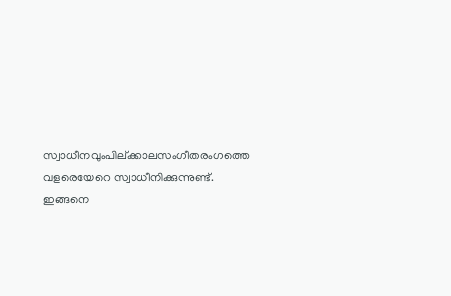സ്വാധീനവുംപില്ക്കാലസംഗീതരംഗത്തെ വളരെയേറെ സ്വാധീനിക്കുന്നുണ്ട്. ഇങ്ങനെ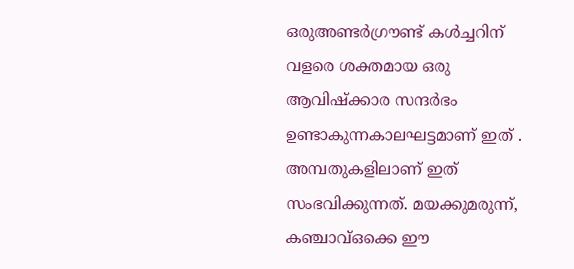ഒരുഅണ്ടർഗ്രൗണ്ട് കൾച്ചറിന് വളരെ ശക്തമായ ഒരു ആവിഷ്ക്കാര സന്ദർഭം ഉണ്ടാകുന്നകാലഘട്ടമാണ് ഇത് . അമ്പതുകളിലാണ് ഇത് സംഭവിക്കുന്നത്. മയക്കുമരുന്ന്, കഞ്ചാവ്ഒക്കെ ഈ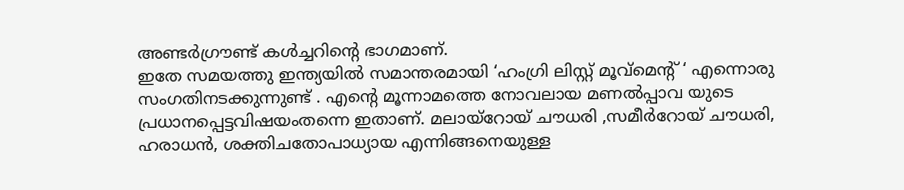അണ്ടർഗ്രൗണ്ട് കൾച്ചറിന്റെ ഭാഗമാണ്.
ഇതേ സമയത്തു ഇന്ത്യയിൽ സമാന്തരമായി ‘ഹംഗ്രി ലിസ്റ്റ് മൂവ്മെന്റ് ‘ എന്നൊരു സംഗതിനടക്കുന്നുണ്ട് . എന്റെ മൂന്നാമത്തെ നോവലായ മണൽപ്പാവ യുടെ പ്രധാനപ്പെട്ടവിഷയംതന്നെ ഇതാണ്. മലായ്റോയ് ചൗധരി ,സമീർറോയ് ചൗധരി, ഹരാധൻ, ശക്തിചതോപാധ്യായ എന്നിങ്ങനെയുള്ള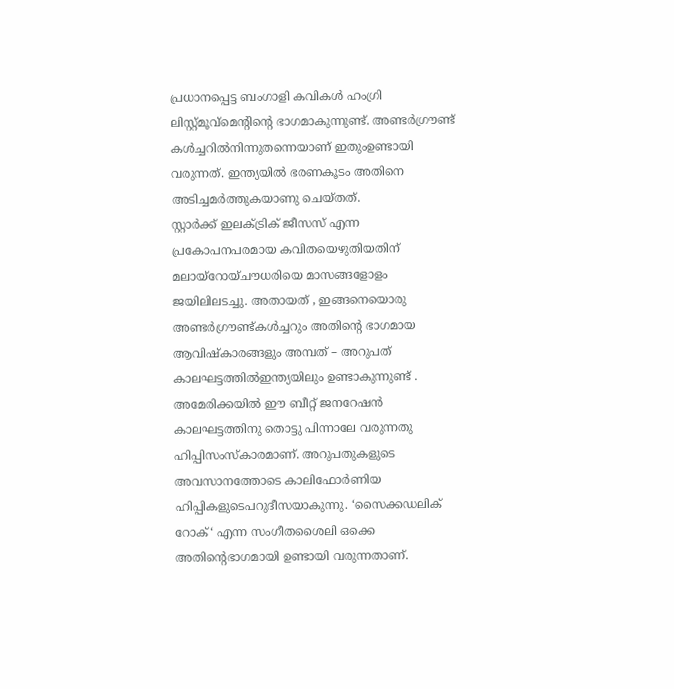പ്രധാനപ്പെട്ട ബംഗാളി കവികൾ ഹംഗ്രി ലിസ്റ്റ്മൂവ്മെന്റിന്റെ ഭാഗമാകുന്നുണ്ട്. അണ്ടർഗ്രൗണ്ട് കൾച്ചറിൽനിന്നുതന്നെയാണ് ഇതുംഉണ്ടായി വരുന്നത്. ഇന്ത്യയിൽ ഭരണകൂടം അതിനെ അടിച്ചമർത്തുകയാണു ചെയ്തത്.
സ്റ്റാർക്ക് ഇലക്ട്രിക് ജീസസ് എന്ന പ്രകോപനപരമായ കവിതയെഴുതിയതിന് മലായ്റോയ്ചൗധരിയെ മാസങ്ങളോളം ജയിലിലടച്ചു. അതായത് , ഇങ്ങനെയൊരു അണ്ടർഗ്രൗണ്ട്കൾച്ചറും അതിന്റെ ഭാഗമായ ആവിഷ്കാരങ്ങളും അമ്പത് – അറുപത് കാലഘട്ടത്തിൽഇന്ത്യയിലും ഉണ്ടാകുന്നുണ്ട് .
അമേരിക്കയിൽ ഈ ബീറ്റ് ജനറേഷൻ കാലഘട്ടത്തിനു തൊട്ടു പിന്നാലേ വരുന്നതു ഹിപ്പിസംസ്കാരമാണ്. അറുപതുകളുടെ അവസാനത്തോടെ കാലിഫോർണിയ ഹിപ്പികളുടെപറുദീസയാകുന്നു. ‘സൈക്കഡലിക് റോക്‘ എന്ന സംഗീതശൈലി ഒക്കെ അതിന്റെഭാഗമായി ഉണ്ടായി വരുന്നതാണ്.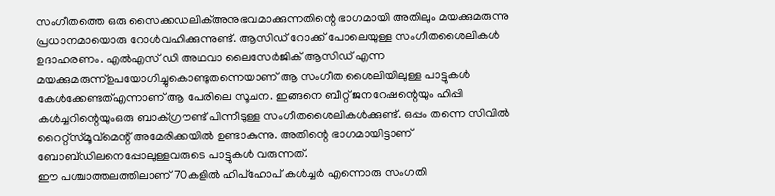സംഗീതത്തെ ഒരു സൈക്കഡലിക്അനുഭവമാക്കുന്നതിന്റെ ഭാഗമായി അതിലും മയക്കുമരുന്നു പ്രധാനമായൊരു റോൾവഹിക്കുന്നുണ്ട്. ആസിഡ് റോക്ക് പോലെയുള്ള സംഗീതശൈലികൾ ഉദാഹരണം. എൽഎസ് ഡി അഥവാ ലൈസേർജിക് ആസിഡ് എന്ന മയക്കുമരുന്ന്ഉപയോഗിച്ചുകൊണ്ടുതന്നെയാണ് ആ സംഗീത ശൈലിയിലുള്ള പാട്ടുകൾ കേൾക്കേണ്ടത്എന്നാണ് ആ പേരിലെ സൂചന. ഇങ്ങനെ ബീറ്റ് ജനറേഷന്റെയും ഹിപ്പി കൾച്ചറിന്റെയുംഒരു ബാക്ഗ്രൗണ്ട് പിന്നീടുള്ള സംഗീതശൈലികൾക്കുണ്ട്. ഒപ്പം തന്നെ സിവിൽ റൈറ്റ്സ്മൂവ്മെന്റ് അമേരിക്കയിൽ ഉണ്ടാകുന്നു. അതിന്റെ ഭാഗമായിട്ടാണ് ബോബ്ഡിലനെപ്പോലുള്ളവരുടെ പാട്ടുകൾ വരുന്നത്.
ഈ പശ്ചാത്തലത്തിലാണ് 70കളിൽ ഹിപ്ഹോപ് കൾച്ചർ എന്നൊരു സംഗതി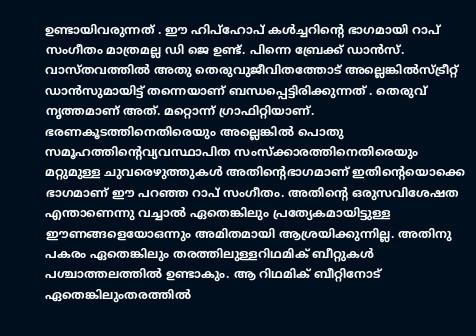ഉണ്ടായിവരുന്നത് . ഈ ഹിപ്ഹോപ് കൾച്ചറിന്റെ ഭാഗമായി റാപ് സംഗീതം മാത്രമല്ല ഡി ജെ ഉണ്ട്. പിന്നെ ബ്രേക്ക് ഡാൻസ്. വാസ്തവത്തിൽ അതു തെരുവുജീവിതത്തോട് അല്ലെങ്കിൽസ്ട്രീറ്റ് ഡാൻസുമായിട്ട് തന്നെയാണ് ബന്ധപ്പെട്ടിരിക്കുന്നത് . തെരുവ് നൃത്തമാണ് അത്. മറ്റൊന്ന് ഗ്രാഫിറ്റിയാണ്. ഭരണകൂടത്തിനെതിരെയും അല്ലെങ്കിൽ പൊതു സമൂഹത്തിന്റെവ്യവസ്ഥാപിത സംസ്ക്കാരത്തിനെതിരെയും മറ്റുമുള്ള ചുവരെഴുത്തുകൾ അതിന്റെഭാഗമാണ് ഇതിന്റെയൊക്കെ ഭാഗമാണ് ഈ പറഞ്ഞ റാപ് സംഗീതം. അതിന്റെ ഒരുസവിശേഷത എന്താണെന്നു വച്ചാൽ ഏതെങ്കിലും പ്രത്യേകമായിട്ടുള്ള ഈണങ്ങളെയോഒന്നും അമിതമായി ആശ്രയിക്കുന്നില്ല. അതിനു പകരം ഏതെങ്കിലും തരത്തിലുള്ളറിഥമിക് ബീറ്റുകൾ പശ്ചാത്തലത്തിൽ ഉണ്ടാകും. ആ റിഥമിക് ബീറ്റിനോട് ഏതെങ്കിലുംതരത്തിൽ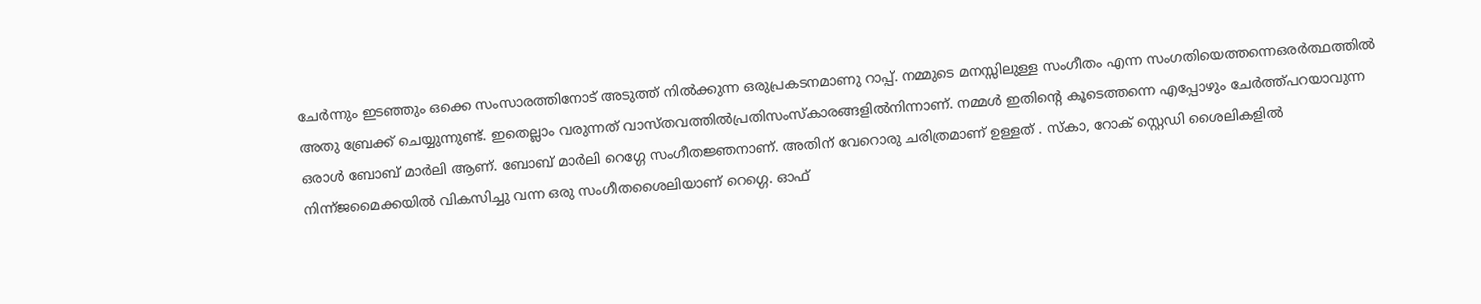ചേർന്നും ഇടഞ്ഞും ഒക്കെ സംസാരത്തിനോട് അടുത്ത് നിൽക്കുന്ന ഒരുപ്രകടനമാണു റാപ്പ്. നമ്മുടെ മനസ്സിലുള്ള സംഗീതം എന്ന സംഗതിയെത്തന്നെഒരർത്ഥത്തിൽ അതു ബ്രേക്ക് ചെയ്യുന്നുണ്ട്. ഇതെല്ലാം വരുന്നത് വാസ്തവത്തിൽപ്രതിസംസ്കാരങ്ങളിൽനിന്നാണ്. നമ്മൾ ഇതിന്റെ കൂടെത്തന്നെ എപ്പോഴും ചേർത്ത്പറയാവുന്ന ഒരാൾ ബോബ് മാർലി ആണ്. ബോബ് മാർലി റെഗ്ഗേ സംഗീതജ്ഞനാണ്. അതിന് വേറൊരു ചരിത്രമാണ് ഉള്ളത് . സ്കാ, റോക് സ്റ്റെഡി ശൈലികളിൽ നിന്ന്ജമൈക്കയിൽ വികസിച്ചു വന്ന ഒരു സംഗീതശൈലിയാണ് റെഗ്ഗെ. ഓഫ്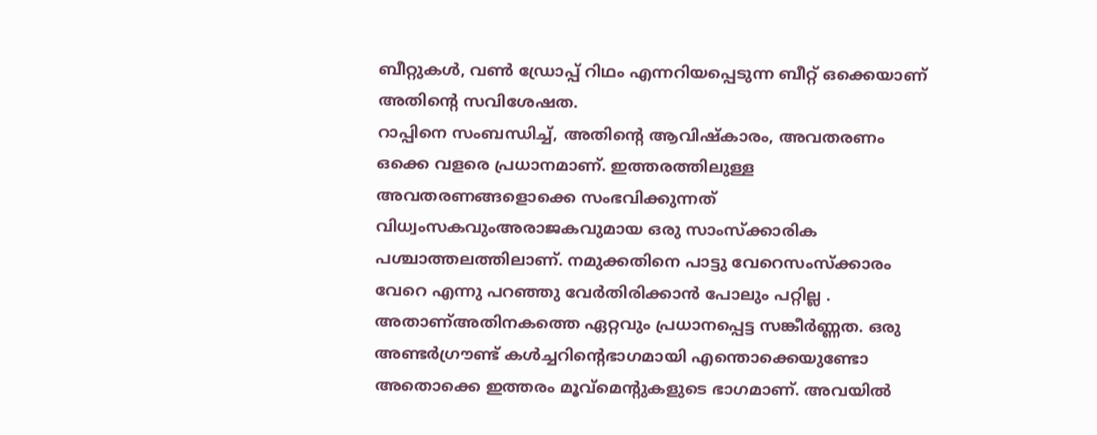ബീറ്റുകൾ, വൺ ഡ്രോപ്പ് റിഥം എന്നറിയപ്പെടുന്ന ബീറ്റ് ഒക്കെയാണ് അതിന്റെ സവിശേഷത.
റാപ്പിനെ സംബന്ധിച്ച്, അതിന്റെ ആവിഷ്കാരം, അവതരണം ഒക്കെ വളരെ പ്രധാനമാണ്. ഇത്തരത്തിലുള്ള അവതരണങ്ങളൊക്കെ സംഭവിക്കുന്നത് വിധ്വംസകവുംഅരാജകവുമായ ഒരു സാംസ്ക്കാരിക പശ്ചാത്തലത്തിലാണ്. നമുക്കതിനെ പാട്ടു വേറെസംസ്ക്കാരം വേറെ എന്നു പറഞ്ഞു വേർതിരിക്കാൻ പോലും പറ്റില്ല . അതാണ്അതിനകത്തെ ഏറ്റവും പ്രധാനപ്പെട്ട സങ്കീർണ്ണത. ഒരു അണ്ടർഗ്രൗണ്ട് കൾച്ചറിന്റെഭാഗമായി എന്തൊക്കെയുണ്ടോ അതൊക്കെ ഇത്തരം മൂവ്മെന്റുകളുടെ ഭാഗമാണ്. അവയിൽ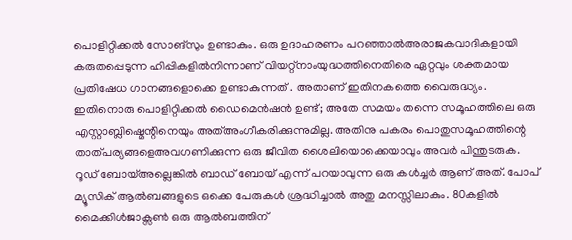പൊളിറ്റിക്കൽ സോങ്സും ഉണ്ടാകും. ഒരു ഉദാഹരണം പറഞ്ഞാൽഅരാജകവാദികളായി കരുതപ്പെടുന്ന ഹിപ്പികളിൽനിന്നാണ് വിയറ്റ്നാംയുദ്ധത്തിനെതിരെ ഏറ്റവും ശക്തമായ പ്രതിഷേധ ഗാനങ്ങളൊക്കെ ഉണ്ടാകുന്നത് . അതാണ് ഇതിനകത്തെ വൈരുദ്ധ്യം. ഇതിനൊരു പൊളിറ്റിക്കൽ ഡൈമെൻഷൻ ഉണ്ട്; അതേ സമയം തന്നെ സമൂഹത്തിലെ ഒരു എസ്റ്റാബ്ലിഷ്മെന്റിനെയും അത്അംഗീകരിക്കുന്നുമില്ല. അതിനു പകരം പൊതുസമൂഹത്തിന്റെ താത്പര്യങ്ങളെഅവഗണിക്കുന്ന ഒരു ജീവിത ശൈലിയൊക്കെയാവും അവർ പിന്തുടരുക. റൂഡ് ബോയ്അല്ലെങ്കിൽ ബാഡ് ബോയ് എന്ന് പറയാവുന്ന ഒരു കൾച്ചർ ആണ് അത്. പോപ് മ്യൂസിക് ആൽബങ്ങളുടെ ഒക്കെ പേരുകൾ ശ്രദ്ധിച്ചാൽ അതു മനസ്സിലാകും. 80കളിൽ മൈക്കിൾജാക്സൺ ഒരു ആൽബത്തിന്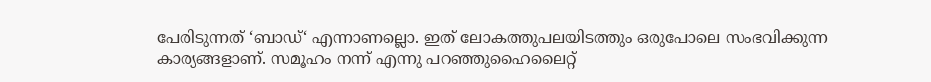പേരിടുന്നത് ‘ബാഡ്‘ എന്നാണല്ലൊ. ഇത് ലോകത്തുപലയിടത്തും ഒരുപോലെ സംഭവിക്കുന്ന കാര്യങ്ങളാണ്. സമൂഹം നന്ന് എന്നു പറഞ്ഞുഹൈലൈറ്റ്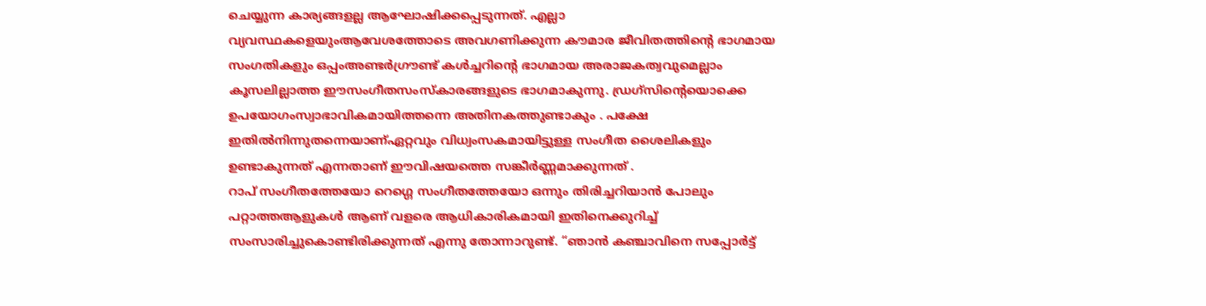ചെയ്യുന്ന കാര്യങ്ങളല്ല ആഘോഷിക്കപ്പെടുന്നത്. എല്ലാ വ്യവസ്ഥകളെയുംആവേശത്തോടെ അവഗണിക്കുന്ന കൗമാര ജീവിതത്തിന്റെ ഭാഗമായ സംഗതികളും ഒപ്പംഅണ്ടർഗ്രൗണ്ട് കൾച്ചറിന്റെ ഭാഗമായ അരാജകത്വവുമെല്ലാം കൂസലില്ലാത്ത ഈസംഗീതസംസ്കാരങ്ങളുടെ ഭാഗമാകുന്നു. ഡ്രഗ്സിന്റെയൊക്കെ ഉപയോഗംസ്വാഭാവികമായിത്തന്നെ അതിനകത്തുണ്ടാകും . പക്ഷേ ഇതിൽനിന്നുതന്നെയാണ്ഏറ്റവും വിധ്വംസകമായിട്ടുള്ള സംഗീത ശൈലികളും ഉണ്ടാകുന്നത് എന്നതാണ് ഈവിഷയത്തെ സങ്കീർണ്ണമാക്കുന്നത് .
റാപ് സംഗീതത്തേയോ റെഗ്ഗെ സംഗീതത്തേയോ ഒന്നും തിരിച്ചറിയാൻ പോലും പറ്റാത്തആളുകൾ ആണ് വളരെ ആധികാരികമായി ഇതിനെക്കുറിച്ച് സംസാരിച്ചുകൊണ്ടിരിക്കുന്നത് എന്നു തോന്നാറുണ്ട്. “ഞാൻ കഞ്ചാവിനെ സപ്പോർട്ട്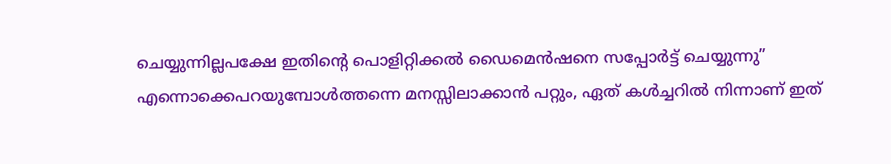ചെയ്യുന്നില്ലപക്ഷേ ഇതിന്റെ പൊളിറ്റിക്കൽ ഡൈമെൻഷനെ സപ്പോർട്ട് ചെയ്യുന്നു” എന്നൊക്കെപറയുമ്പോൾത്തന്നെ മനസ്സിലാക്കാൻ പറ്റും, ഏത് കൾച്ചറിൽ നിന്നാണ് ഇത്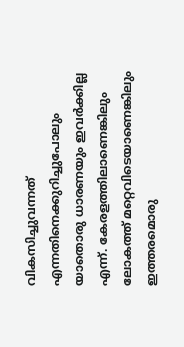വികസിച്ചുവന്നത് എന്നതിനെക്കുറിച്ചുപോലും യാതൊരു ധാരണയും ഇവർക്കില്ല എന്ന്. കേരളത്തിലാണെങ്കിലും ലോകത്ത് മറ്റെവിടെയാണെങ്കിലും ഇത്തരമൊരു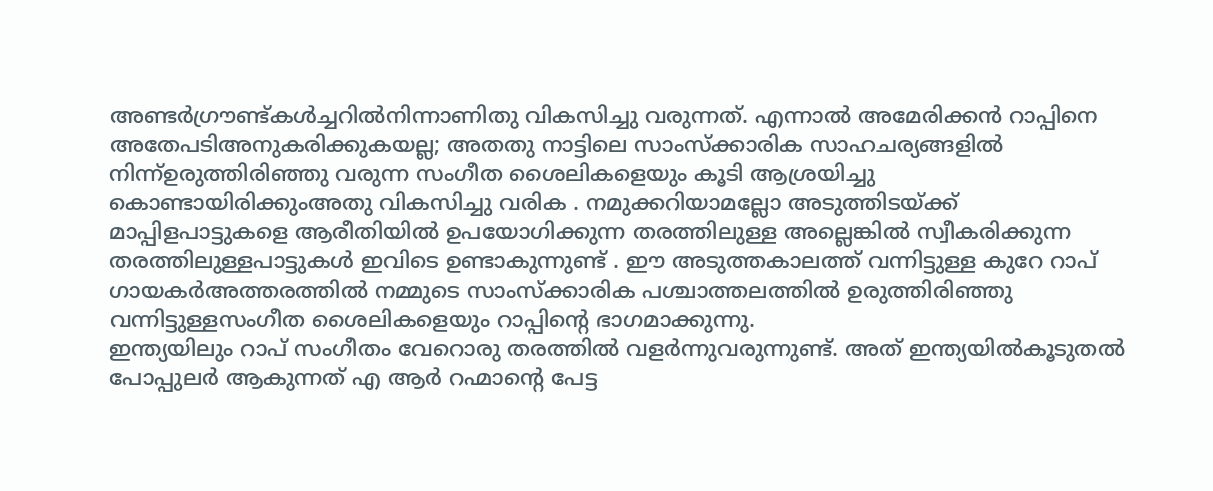അണ്ടർഗ്രൗണ്ട്കൾച്ചറിൽനിന്നാണിതു വികസിച്ചു വരുന്നത്. എന്നാൽ അമേരിക്കൻ റാപ്പിനെ അതേപടിഅനുകരിക്കുകയല്ല; അതതു നാട്ടിലെ സാംസ്ക്കാരിക സാഹചര്യങ്ങളിൽ നിന്ന്ഉരുത്തിരിഞ്ഞു വരുന്ന സംഗീത ശൈലികളെയും കൂടി ആശ്രയിച്ചു കൊണ്ടായിരിക്കുംഅതു വികസിച്ചു വരിക . നമുക്കറിയാമല്ലോ അടുത്തിടയ്ക്ക് മാപ്പിളപാട്ടുകളെ ആരീതിയിൽ ഉപയോഗിക്കുന്ന തരത്തിലുള്ള അല്ലെങ്കിൽ സ്വീകരിക്കുന്ന തരത്തിലുള്ളപാട്ടുകൾ ഇവിടെ ഉണ്ടാകുന്നുണ്ട് . ഈ അടുത്തകാലത്ത് വന്നിട്ടുള്ള കുറേ റാപ് ഗായകർഅത്തരത്തിൽ നമ്മുടെ സാംസ്ക്കാരിക പശ്ചാത്തലത്തിൽ ഉരുത്തിരിഞ്ഞു വന്നിട്ടുള്ളസംഗീത ശൈലികളെയും റാപ്പിന്റെ ഭാഗമാക്കുന്നു.
ഇന്ത്യയിലും റാപ് സംഗീതം വേറൊരു തരത്തിൽ വളർന്നുവരുന്നുണ്ട്. അത് ഇന്ത്യയിൽകൂടുതൽ പോപ്പുലർ ആകുന്നത് എ ആർ റഹ്മാന്റെ പേട്ട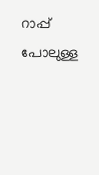റാപ്പ് പോലുള്ള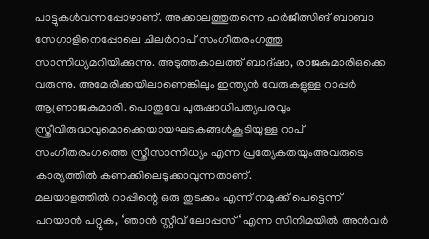പാട്ടുകൾവന്നപ്പോഴാണ്. അക്കാലത്തുതന്നെ ഹർജീത്സിങ് ബാബാ സേഗാളിനെപ്പോലെ ചിലർറാപ് സംഗീതരംഗത്തു സാന്നിധ്യമറിയിക്കുന്നു. അടുത്തകാലത്ത് ബാദ്ഷാ, രാജകുമാരിഒക്കെ വരുന്നു. അമേരിക്കയിലാണെങ്കിലും ഇന്ത്യൻ വേരുകളുള്ള റാപ്പർ ആണ്രാജകുമാരി. പൊതുവേ പുരുഷാധിപത്യപരവും സ്ത്രീവിരുദ്ധവുമൊക്കെയായഘടകങ്ങൾകൂടിയുള്ള റാപ് സംഗീതരംഗത്തെ സ്ത്രീസാന്നിധ്യം എന്ന പ്രത്യേകതയുംഅവരുടെ കാര്യത്തിൽ കണക്കിലെടുക്കാവുന്നതാണ്.
മലയാളത്തിൽ റാപ്പിന്റെ ഒരു തുടക്കം എന്ന് നമുക്ക് പെട്ടെന്ന് പറയാൻ പറ്റുക, ‘ഞാൻ സ്റ്റീവ് ലോപ്പസ്‘ എന്ന സിനിമയിൽ അൻവർ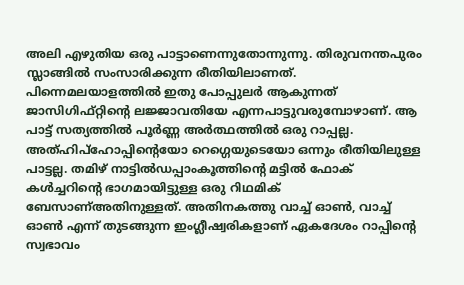അലി എഴുതിയ ഒരു പാട്ടാണെന്നുതോന്നുന്നു. തിരുവനന്തപുരം സ്ലാങ്ങിൽ സംസാരിക്കുന്ന രീതിയിലാണത്. പിന്നെമലയാളത്തിൽ ഇതു പോപ്പുലർ ആകുന്നത് ജാസിഗിഫ്റ്റിന്റെ ലജ്ജാവതിയേ എന്നപാട്ടുവരുമ്പോഴാണ്. ആ പാട്ട് സത്യത്തിൽ പൂർണ്ണ അർത്ഥത്തിൽ ഒരു റാപ്പല്ല. അത്ഹിപ്ഹോപ്പിന്റെയോ റെഗ്ഗെയുടെയോ ഒന്നും രീതിയിലുള്ള പാട്ടല്ല. തമിഴ് നാട്ടിൽഡപ്പാംകൂത്തിന്റെ മട്ടിൽ ഫോക് കൾച്ചറിന്റെ ഭാഗമായിട്ടുള്ള ഒരു റിഥമിക് ബേസാണ്അതിനുള്ളത്. അതിനകത്തു വാച്ച് ഓൺ, വാച്ച് ഓൺ എന്ന് തുടങ്ങുന്ന ഇംഗ്ലീഷ്വരികളാണ് ഏകദേശം റാപ്പിന്റെ സ്വഭാവം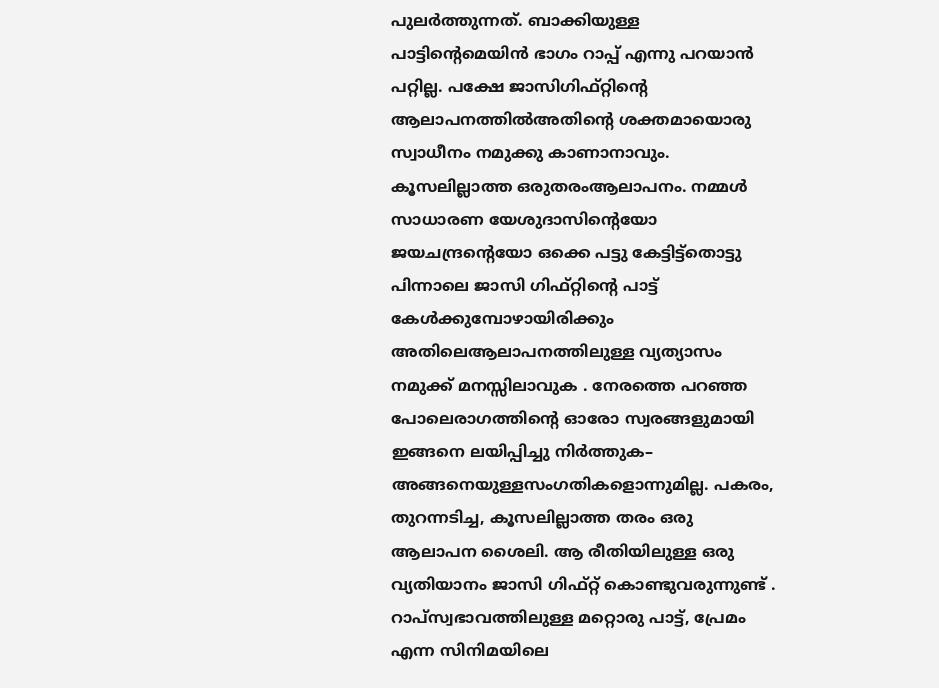പുലർത്തുന്നത്. ബാക്കിയുള്ള പാട്ടിന്റെമെയിൻ ഭാഗം റാപ്പ് എന്നു പറയാൻ പറ്റില്ല. പക്ഷേ ജാസിഗിഫ്റ്റിന്റെ ആലാപനത്തിൽഅതിന്റെ ശക്തമായൊരു സ്വാധീനം നമുക്കു കാണാനാവും. കൂസലില്ലാത്ത ഒരുതരംആലാപനം. നമ്മൾ സാധാരണ യേശുദാസിന്റെയോ ജയചന്ദ്രന്റെയോ ഒക്കെ പട്ടു കേട്ടിട്ട്തൊട്ടു പിന്നാലെ ജാസി ഗിഫ്റ്റിന്റെ പാട്ട് കേൾക്കുമ്പോഴായിരിക്കും അതിലെആലാപനത്തിലുള്ള വ്യത്യാസം നമുക്ക് മനസ്സിലാവുക . നേരത്തെ പറഞ്ഞ പോലെരാഗത്തിന്റെ ഓരോ സ്വരങ്ങളുമായി ഇങ്ങനെ ലയിപ്പിച്ചു നിർത്തുക– അങ്ങനെയുള്ളസംഗതികളൊന്നുമില്ല. പകരം, തുറന്നടിച്ച, കൂസലില്ലാത്ത തരം ഒരു ആലാപന ശൈലി. ആ രീതിയിലുള്ള ഒരു വ്യതിയാനം ജാസി ഗിഫ്റ്റ് കൊണ്ടുവരുന്നുണ്ട് . റാപ്സ്വഭാവത്തിലുള്ള മറ്റൊരു പാട്ട്, പ്രേമം എന്ന സിനിമയിലെ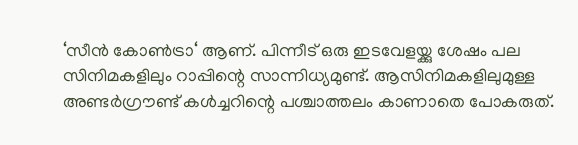‘സീൻ കോൺട്രാ‘ ആണ്. പിന്നീട് ഒരു ഇടവേളയ്ക്കു ശേഷം പല സിനിമകളിലും റാപ്പിന്റെ സാന്നിധ്യമുണ്ട്. ആസിനിമകളിലുമുള്ള അണ്ടർഗ്രൗണ്ട് കൾച്ചറിന്റെ പശ്ചാത്തലം കാണാതെ പോകരുത്.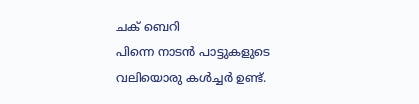ചക് ബെറി
പിന്നെ നാടൻ പാട്ടുകളുടെ വലിയൊരു കൾച്ചർ ഉണ്ട്.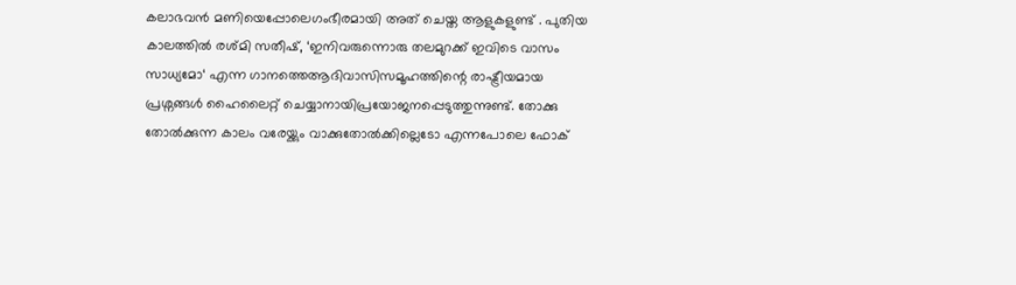കലാഭവൻ മണിയെപ്പോലെഗംഭീരമായി അത് ചെയ്ത ആളുകളുണ്ട് . പുതിയ കാലത്തിൽ രശ്മി സതീഷ്, ‘ഇനിവരുന്നൊരു തലമുറക്ക് ഇവിടെ വാസം സാധ്യമോ‘ എന്ന ഗാനത്തെആദിവാസിസമൂഹത്തിന്റെ രാഷ്ട്രീയമായ പ്രശ്നങ്ങൾ ഹൈലൈറ്റ് ചെയ്യാനായിപ്രയോജനപ്പെടുത്തുന്നുണ്ട്. തോക്കു തോൽക്കുന്ന കാലം വരേയ്ക്കും വാക്കുതോൽക്കില്ലെടോ എന്നപോലെ ഫോക്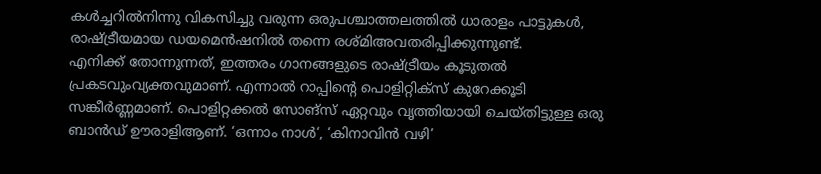കൾച്ചറിൽനിന്നു വികസിച്ചു വരുന്ന ഒരുപശ്ചാത്തലത്തിൽ ധാരാളം പാട്ടുകൾ, രാഷ്ട്രീയമായ ഡയമെൻഷനിൽ തന്നെ രശ്മിഅവതരിപ്പിക്കുന്നുണ്ട്.
എനിക്ക് തോന്നുന്നത്, ഇത്തരം ഗാനങ്ങളുടെ രാഷ്ട്രീയം കൂടുതൽ പ്രകടവുംവ്യക്തവുമാണ്. എന്നാൽ റാപ്പിന്റെ പൊളിറ്റിക്സ് കുറേക്കൂടി സങ്കീർണ്ണമാണ്. പൊളിറ്റക്കൽ സോങ്സ് ഏറ്റവും വൃത്തിയായി ചെയ്തിട്ടുള്ള ഒരു ബാൻഡ് ഊരാളിആണ്. ‘ഒന്നാം നാൾ‘, ‘കിനാവിൻ വഴി’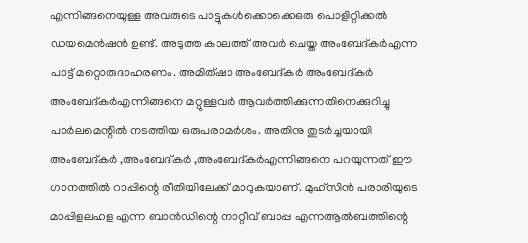എന്നിങ്ങനെയുള്ള അവരുടെ പാട്ടുകൾക്കൊക്കെഒരു പൊളിറ്റിക്കൽ ഡയമെൻഷൻ ഉണ്ട്. അടുത്ത കാലത്ത് അവർ ചെയ്ത അംബേദ്കർഎന്ന പാട്ട് മറ്റൊരുദാഹരണം. അമിത്ഷാ അംബേദ്കർ അംബേദ്കർ അംബേദ്കർഎന്നിങ്ങനെ മറ്റുള്ളവർ ആവർത്തിക്കുന്നതിനെക്കുറിച്ചു പാർലമെന്റിൽ നടത്തിയ ഒരുപരാമർശം. അതിനു തുടർച്ചയായി അംബേദ്കർ ,അംബേദ്കർ ,അംബേദ്കർഎന്നിങ്ങനെ പറയുന്നത് ഈ ഗാനത്തിൽ റാപ്പിന്റെ രീതിയിലേക്ക് മാറുകയാണ്. മുഹ്സിൻ പരാരിയുടെ മാപ്പിളലഹള എന്ന ബാൻഡിന്റെ നാറ്റീവ് ബാപ്പ എന്നആൽബത്തിന്റെ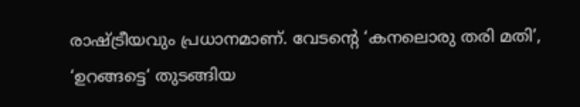രാഷ്ട്രീയവും പ്രധാനമാണ്. വേടന്റെ ‘കനലൊരു തരി മതി’, ‘ഉറങ്ങട്ടെ‘ തുടങ്ങിയ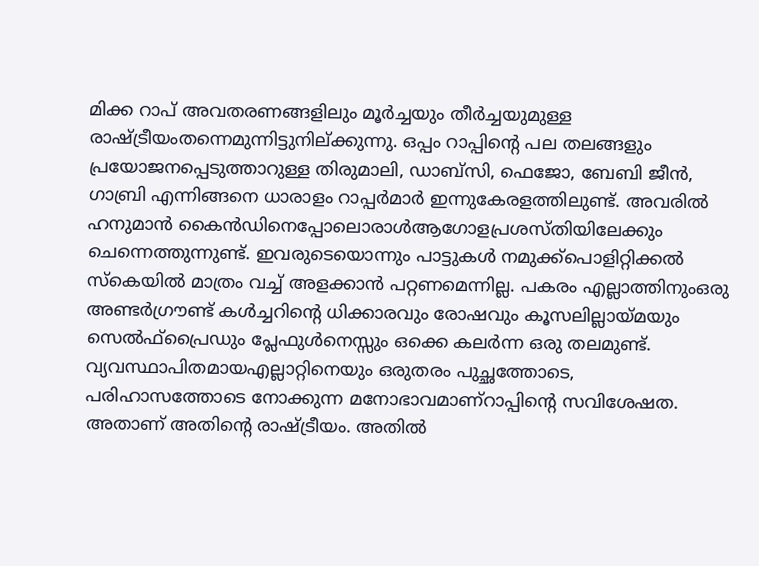മിക്ക റാപ് അവതരണങ്ങളിലും മൂർച്ചയും തീർച്ചയുമുള്ള രാഷ്ട്രീയംതന്നെമുന്നിട്ടുനില്ക്കുന്നു. ഒപ്പം റാപ്പിന്റെ പല തലങ്ങളും പ്രയോജനപ്പെടുത്താറുള്ള തിരുമാലി, ഡാബ്സി, ഫെജോ, ബേബി ജീൻ, ഗാബ്രി എന്നിങ്ങനെ ധാരാളം റാപ്പർമാർ ഇന്നുകേരളത്തിലുണ്ട്. അവരിൽ ഹനുമാൻ കൈൻഡിനെപ്പോലൊരാൾആഗോളപ്രശസ്തിയിലേക്കും ചെന്നെത്തുന്നുണ്ട്. ഇവരുടെയൊന്നും പാട്ടുകൾ നമുക്ക്പൊളിറ്റിക്കൽ സ്കെയിൽ മാത്രം വച്ച് അളക്കാൻ പറ്റണമെന്നില്ല. പകരം എല്ലാത്തിനുംഒരു അണ്ടർഗ്രൗണ്ട് കൾച്ചറിന്റെ ധിക്കാരവും രോഷവും കൂസലില്ലായ്മയും സെൽഫ്പ്രൈഡും പ്ലേഫുൾനെസ്സും ഒക്കെ കലർന്ന ഒരു തലമുണ്ട്. വ്യവസ്ഥാപിതമായഎല്ലാറ്റിനെയും ഒരുതരം പുച്ഛത്തോടെ, പരിഹാസത്തോടെ നോക്കുന്ന മനോഭാവമാണ്റാപ്പിന്റെ സവിശേഷത. അതാണ് അതിന്റെ രാഷ്ട്രീയം. അതിൽ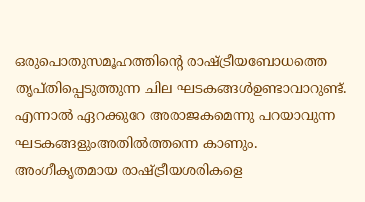ഒരുപൊതുസമൂഹത്തിന്റെ രാഷ്ട്രീയബോധത്തെ തൃപ്തിപ്പെടുത്തുന്ന ചില ഘടകങ്ങൾഉണ്ടാവാറുണ്ട്. എന്നാൽ ഏറക്കുറേ അരാജകമെന്നു പറയാവുന്ന ഘടകങ്ങളുംഅതിൽത്തന്നെ കാണും. അംഗീകൃതമായ രാഷ്ട്രീയശരികളെ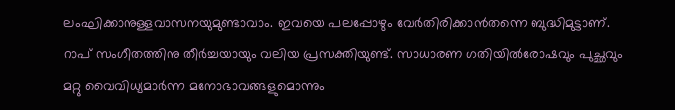ലംഘിക്കാനുള്ളവാസനയുമുണ്ടാവാം. ഇവയെ പലപ്പോഴും വേർതിരിക്കാൻതന്നെ ബുദ്ധിമുട്ടാണ്.
റാപ് സംഗീതത്തിനു തീർച്ചയായും വലിയ പ്രസക്തിയുണ്ട്. സാധാരണ ഗതിയിൽരോഷവും പുച്ഛവും മറ്റു വൈവിധ്യമാർന്ന മനോഭാവങ്ങളുമൊന്നും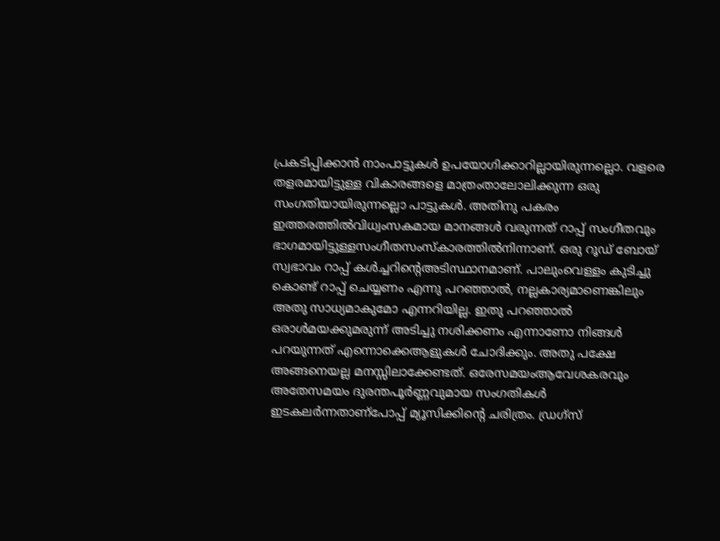പ്രകടിപ്പിക്കാൻ നാംപാട്ടുകൾ ഉപയോഗിക്കാറില്ലായിരുന്നല്ലൊ. വളരെ തളരമായിട്ടുള്ള വികാരങ്ങളെ മാത്രംതാലോലിക്കുന്ന ഒരു സംഗതിയായിരുന്നല്ലൊ പാട്ടുകൾ. അതിനു പകരം ഇത്തരത്തിൽവിധ്വംസകമായ മാനങ്ങൾ വരുന്നത് റാപ്പ് സംഗീതവും ഭാഗമായിട്ടുള്ളസംഗീതസംസ്കാരത്തിൽനിന്നാണ്. ഒരു റൂഡ് ബോയ് സ്വഭാവം റാപ്പ് കൾച്ചറിന്റെഅടിസ്ഥാനമാണ്. പാലുംവെള്ളം കുടിച്ചു കൊണ്ട് റാപ്പ് ചെയ്യണം എന്നു പറഞ്ഞാൽ, നല്ലകാര്യമാണെങ്കിലും അതു സാധ്യമാകുമോ എന്നറിയില്ല. ഇതു പറഞ്ഞാൽ ഒരാൾമയക്കുമരുന്ന് അടിച്ചു നശിക്കണം എന്നാണോ നിങ്ങൾ പറയുന്നത് എന്നൊക്കെആളുകൾ ചോദിക്കും. അതു പക്ഷേ അങ്ങനെയല്ല മനസ്സിലാക്കേണ്ടത്. ഒരേസമയംആവേശകരവും അതേസമയം ദുരന്തപൂർണ്ണവുമായ സംഗതികൾ ഇടകലർന്നതാണ്പോപ്പ് മ്യൂസിക്കിന്റെ ചരിത്രം. ഡ്രഗ്സ്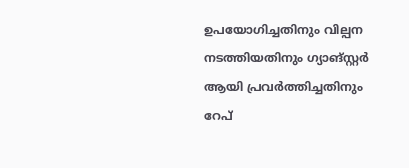ഉപയോഗിച്ചതിനും വില്പന നടത്തിയതിനും ഗ്യാങ്സ്റ്റർ ആയി പ്രവർത്തിച്ചതിനും റേപ്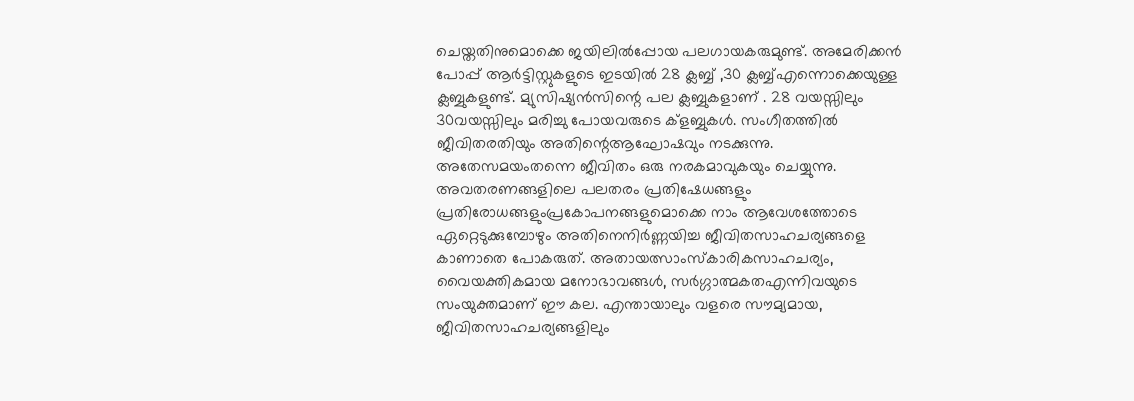ചെയ്തതിനുമൊക്കെ ജയിലിൽപ്പോയ പലഗായകരുമുണ്ട്. അമേരിക്കൻ പോപ്പ് ആർട്ടിസ്റ്റുകളുടെ ഇടയിൽ 28 ക്ലബ്ബ് ,30 ക്ലബ്ബ്എന്നൊക്കെയുള്ള ക്ലബ്ബുകളുണ്ട്. മ്യുസിഷ്യൻസിന്റെ പല ക്ലബ്ബുകളാണ് . 28 വയസ്സിലും 30വയസ്സിലും മരിച്ചു പോയവരുടെ ക്ളബ്ബുകൾ. സംഗീതത്തിൽ ജീവിതരതിയും അതിന്റെആഘോഷവും നടക്കുന്നു. അതേസമയംതന്നെ ജീവിതം ഒരു നരകമാവുകയും ചെയ്യുന്നു. അവതരണങ്ങളിലെ പലതരം പ്രതിഷേധങ്ങളും പ്രതിരോധങ്ങളുംപ്രകോപനങ്ങളുമൊക്കെ നാം ആവേശത്തോടെ ഏറ്റെടുക്കുമ്പോഴും അതിനെനിർണ്ണയിച്ച ജീവിതസാഹചര്യങ്ങളെ കാണാതെ പോകരുത്. അതായത്സാംസ്കാരികസാഹചര്യം, വൈയക്തികമായ മനോഭാവങ്ങൾ, സർഗ്ഗാത്മകതഎന്നിവയുടെ സംയുക്തമാണ് ഈ കല. എന്തായാലും വളരെ സൗമ്യമായ, ജീവിതസാഹചര്യങ്ങളിലും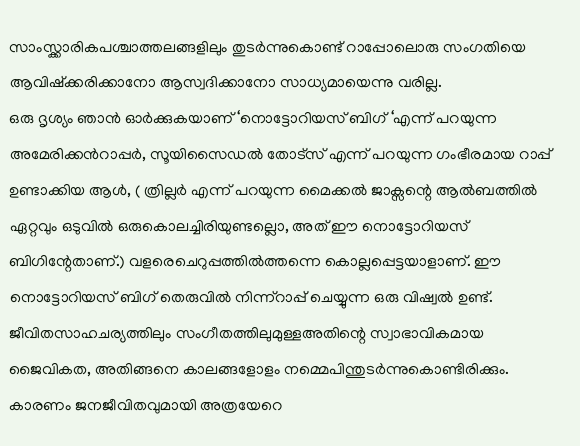സാംസ്ക്കാരികപശ്ചാത്തലങ്ങളിലും തുടർന്നുകൊണ്ട് റാപ്പോലൊരു സംഗതിയെ ആവിഷ്ക്കരിക്കാനോ ആസ്വദിക്കാനോ സാധ്യമായെന്നു വരില്ല.
ഒരു ദൃശ്യം ഞാൻ ഓർക്കുകയാണ് ‘നൊട്ടോറിയസ് ബിഗ് ‘എന്ന് പറയുന്ന അമേരിക്കൻറാപ്പർ, സൂയിസൈഡൽ തോട്സ് എന്ന് പറയുന്ന ഗംഭീരമായ റാപ്പ് ഉണ്ടാക്കിയ ആൾ, ( ത്രില്ലർ എന്ന് പറയുന്ന മൈക്കൽ ജാക്സന്റെ ആൽബത്തിൽ ഏറ്റവും ഒടുവിൽ ഒരുകൊലച്ചിരിയുണ്ടല്ലൊ, അത് ഈ നൊട്ടോറിയസ് ബിഗിന്റേതാണ്.) വളരെചെറുപ്പത്തിൽത്തന്നെ കൊല്ലപ്പെട്ടയാളാണ്. ഈ നൊട്ടോറിയസ് ബിഗ് തെരുവിൽ നിന്ന്റാപ്പ് ചെയ്യുന്ന ഒരു വിഷ്വൽ ഉണ്ട്. ജീവിതസാഹചര്യത്തിലും സംഗീതത്തിലുമുള്ളഅതിന്റെ സ്വാഭാവികമായ ജൈവികത, അതിങ്ങനെ കാലങ്ങളോളം നമ്മെപിന്തുടർന്നുകൊണ്ടിരിക്കും. കാരണം ജനജീവിതവുമായി അത്രയേറെ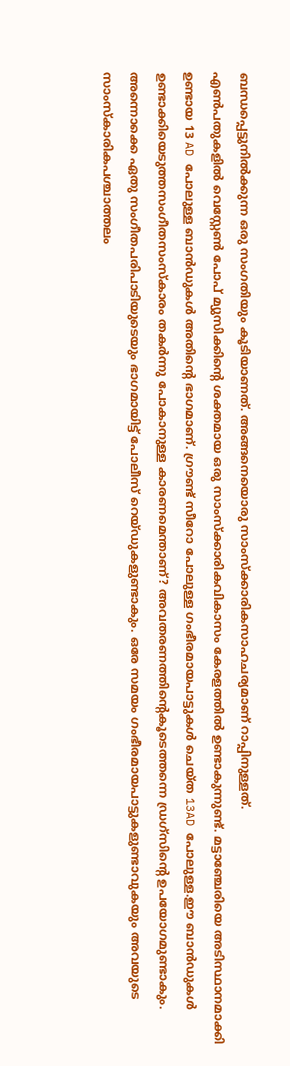ബന്ധപ്പെട്ടുനിൽക്കുന്ന ഒരു സംഗതിയും കൂടിയാണത്. അങ്ങനെയൊരു സാംസ്ക്കാരികസാഹചര്യമാണ് റാപ്പിനുള്ളത്.
എൺപതുകളിൽ വെസ്റ്റേൺ പോപ് മ്യുസിക്കിന്റെ ശക്തമായ ഒരു സാംസ്ക്കാരികവികാസം കേരളത്തിൽ ഉണ്ടാകുന്നുണ്ട്. മട്ടാഞ്ചേരിയെ അടിസ്ഥാനമാക്കി ഉണ്ടായ 13 AD പോലുള്ള ബാൻഡുകൾ അതിന്റെ ഭാഗമാണ്. ഗ്രൗണ്ട് സീറോ പോലുള്ള ഗംഭീരമായപാട്ടുകൾ ചെയ്ത 13AD പോലുള്ള.ഈ ബാൻഡുകൾ ഉണ്ടാക്കിയെടുത്തസംഗീതസംസ്കാരം തകർന്നു പോകാനുള്ള കാരണമെന്താണ്? അവതരണത്തിന്റെകൂടെത്തന്നെ ഡ്രഗ്സിന്റെ ഉപയോഗമുണ്ടാകും. അന്നൊക്കെ ഏതു സംഗീതപരിപാടിയുടെയും ഭാഗമായിട്ട് പോലീസ് റെയ്ഡുകളുണ്ടാകും. ഒരേ സമയം ഗംഭീരമായപാട്ടുകളുണ്ടാവുകയും അവയുടെ സാംസ്കാരികപശ്ചാത്തലം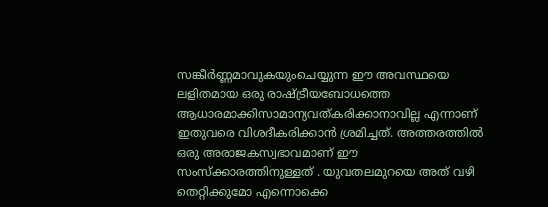സങ്കീർണ്ണമാവുകയുംചെയ്യുന്ന ഈ അവസ്ഥയെ ലളിതമായ ഒരു രാഷ്ട്രീയബോധത്തെ ആധാരമാക്കിസാമാന്യവത്കരിക്കാനാവില്ല എന്നാണ് ഇതുവരെ വിശദീകരിക്കാൻ ശ്രമിച്ചത്. അത്തരത്തിൽ ഒരു അരാജകസ്വഭാവമാണ് ഈ സംസ്ക്കാരത്തിനുള്ളത് . യുവതലമുറയെ അത് വഴി തെറ്റിക്കുമോ എന്നൊക്കെ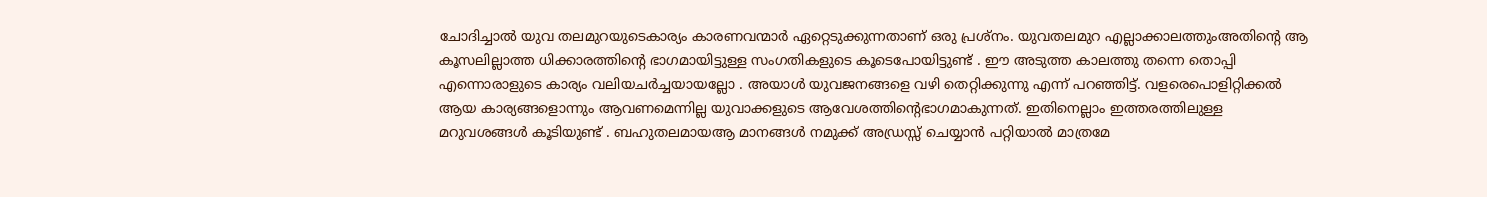ചോദിച്ചാൽ യുവ തലമുറയുടെകാര്യം കാരണവന്മാർ ഏറ്റെടുക്കുന്നതാണ് ഒരു പ്രശ്നം. യുവതലമുറ എല്ലാക്കാലത്തുംഅതിന്റെ ആ കൂസലില്ലാത്ത ധിക്കാരത്തിന്റെ ഭാഗമായിട്ടുള്ള സംഗതികളുടെ കൂടെപോയിട്ടുണ്ട് . ഈ അടുത്ത കാലത്തു തന്നെ തൊപ്പി എന്നൊരാളുടെ കാര്യം വലിയചർച്ചയായല്ലോ . അയാൾ യുവജനങ്ങളെ വഴി തെറ്റിക്കുന്നു എന്ന് പറഞ്ഞിട്ട്. വളരെപൊളിറ്റിക്കൽ ആയ കാര്യങ്ങളൊന്നും ആവണമെന്നില്ല യുവാക്കളുടെ ആവേശത്തിന്റെഭാഗമാകുന്നത്. ഇതിനെല്ലാം ഇത്തരത്തിലുള്ള മറുവശങ്ങൾ കൂടിയുണ്ട് . ബഹുതലമായആ മാനങ്ങൾ നമുക്ക് അഡ്രസ്സ് ചെയ്യാൻ പറ്റിയാൽ മാത്രമേ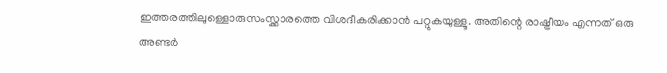ഇത്തരത്തിലുള്ളൊരുസംസ്ക്കാരത്തെ വിശദീകരിക്കാൻ പറ്റുകയുള്ളൂ. അതിന്റെ രാഷ്ട്രീയം എന്നത് ഒരു അണ്ടർ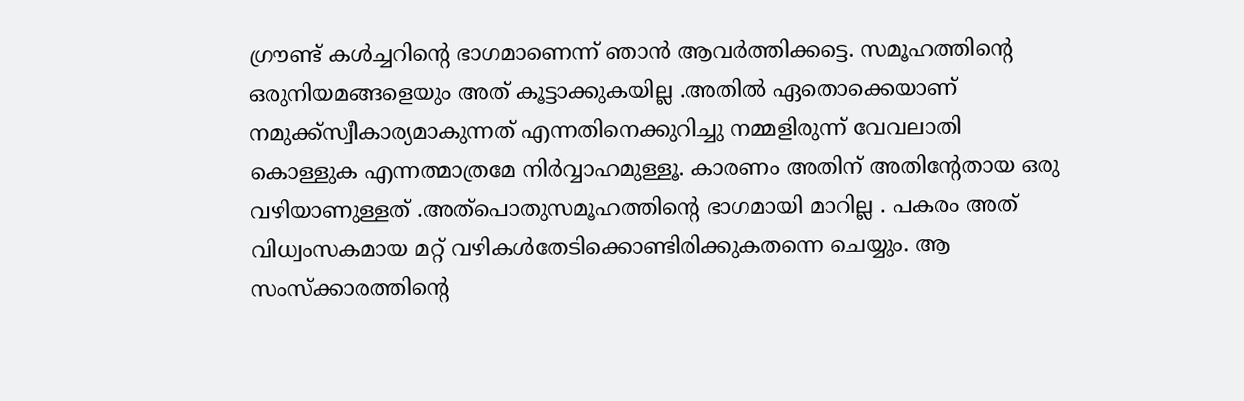ഗ്രൗണ്ട് കൾച്ചറിന്റെ ഭാഗമാണെന്ന് ഞാൻ ആവർത്തിക്കട്ടെ. സമൂഹത്തിന്റെ ഒരുനിയമങ്ങളെയും അത് കൂട്ടാക്കുകയില്ല .അതിൽ ഏതൊക്കെയാണ് നമുക്ക്സ്വീകാര്യമാകുന്നത് എന്നതിനെക്കുറിച്ചു നമ്മളിരുന്ന് വേവലാതി കൊള്ളുക എന്നത്മാത്രമേ നിർവ്വാഹമുള്ളൂ. കാരണം അതിന് അതിന്റേതായ ഒരു വഴിയാണുള്ളത് .അത്പൊതുസമൂഹത്തിന്റെ ഭാഗമായി മാറില്ല . പകരം അത് വിധ്വംസകമായ മറ്റ് വഴികൾതേടിക്കൊണ്ടിരിക്കുകതന്നെ ചെയ്യും. ആ സംസ്ക്കാരത്തിന്റെ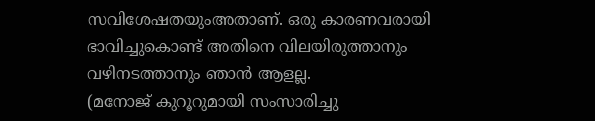സവിശേഷതയുംഅതാണ്. ഒരു കാരണവരായി ഭാവിച്ചുകൊണ്ട് അതിനെ വിലയിരുത്താനും വഴിനടത്താനും ഞാൻ ആളല്ല.
(മനോജ് കുറൂറുമായി സംസാരിച്ചു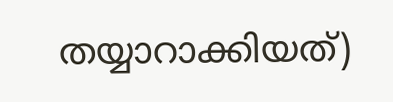തയ്യാറാക്കിയത്)